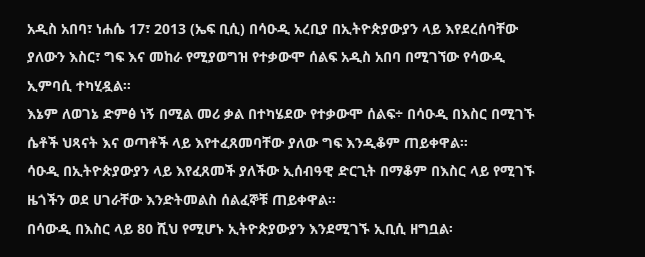አዲስ አበባ፣ ነሐሴ 17፣ 2013 (ኤፍ ቢሲ) በሳዑዲ አረቢያ በኢትዮጵያውያን ላይ እየደረሰባቸው ያለውን እስር፣ ግፍ እና መከራ የሚያወግዝ የተቃውሞ ሰልፍ አዲስ አበባ በሚገኘው የሳውዲ ኢምባሲ ተካሂዷል።
እኔም ለወገኔ ድምፅ ነኝ በሚል መሪ ቃል በተካሄደው የተቃውሞ ሰልፍ÷ በሳዑዲ በእስር በሚገኙ ሴቶች ህጻናት እና ወጣቶች ላይ እየተፈጸመባቸው ያለው ግፍ እንዲቆም ጠይቀዋል።
ሳዑዲ በኢትዮጵያውያን ላይ እየፈጸመች ያለችው ኢሰብዓዊ ድርጊት በማቆም በእስር ላይ የሚገኙ ዜጎችን ወደ ሀገራቸው እንድትመልስ ሰልፈኞቹ ጠይቀዋል።
በሳውዲ በእስር ላይ 80 ሺህ የሚሆኑ ኢትዮጵያውያን እንደሚገኙ ኢቢሲ ዘግቧል፡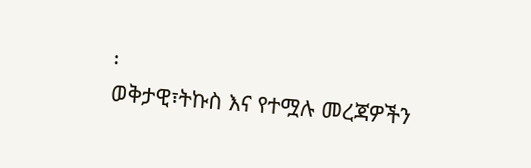፡
ወቅታዊ፣ትኩስ እና የተሟሉ መረጃዎችን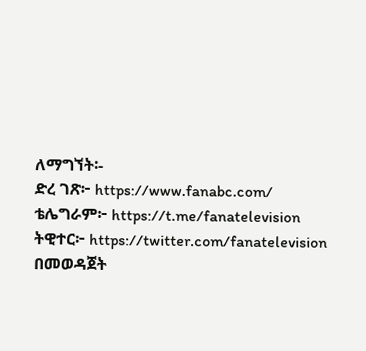ለማግኘት፡-
ድረ ገጽ፦ https://www.fanabc.com/
ቴሌግራም፦ https://t.me/fanatelevision
ትዊተር፦ https://twitter.com/fanatelevision በመወዳጀት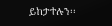ይከታተሉን፡፡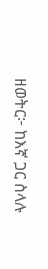ዘወትር፦ ከእኛ ጋር ስላሉ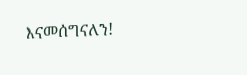እናመሰግናለን!